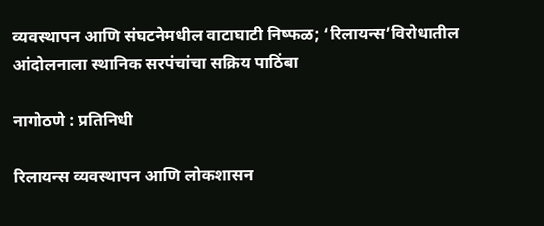व्यवस्थापन आणि संघटनेमधील वाटाघाटी निष्फळ; ‘रिलायन्स’विरोधातील आंदोलनाला स्थानिक सरपंचांचा सक्रिय पाठिंबा

नागोठणे : प्रतिनिधी

रिलायन्स व्यवस्थापन आणि लोकशासन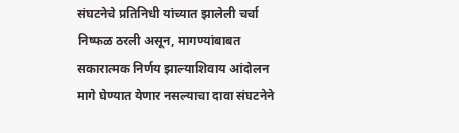संघटनेचे प्रतिनिधी यांच्यात झालेली चर्चा निष्फळ ठरली असून, मागण्यांबाबत सकारात्मक निर्णय झाल्याशिवाय आंदोलन मागे घेण्यात येणार नसल्याचा दावा संघटनेने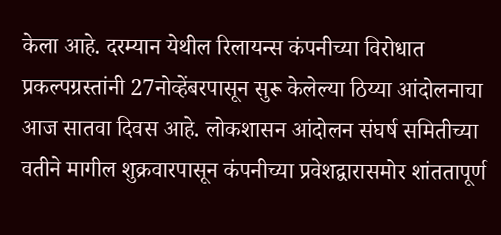केला आहे. दरम्यान येथील रिलायन्स कंपनीच्या विरोधात प्रकल्पग्रस्तांनी 27नोव्हेंबरपासून सुरू केलेल्या ठिय्या आंदोलनाचा आज सातवा दिवस आहे. लोकशासन आंदोलन संघर्ष समितीच्या वतीने मागील शुक्रवारपासून कंपनीच्या प्रवेशद्वारासमोर शांततापूर्ण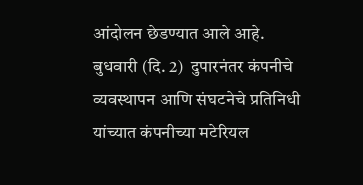आंदोलन छेडण्यात आले आहे. बुधवारी (दि. 2)  दुपारनंतर कंपनीचे व्यवस्थापन आणि संघटनेचे प्रतिनिधी यांच्यात कंपनीच्या मटेरियल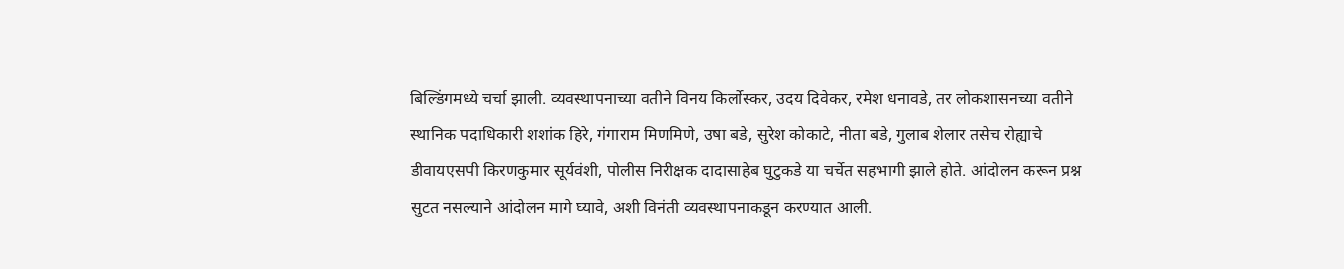बिल्डिंगमध्ये चर्चा झाली. व्यवस्थापनाच्या वतीने विनय किर्लोस्कर, उदय दिवेकर, रमेश धनावडे, तर लोकशासनच्या वतीने स्थानिक पदाधिकारी शशांक हिरे, गंगाराम मिणमिणे, उषा बडे, सुरेश कोकाटे, नीता बडे, गुलाब शेलार तसेच रोह्याचे डीवायएसपी किरणकुमार सूर्यवंशी, पोलीस निरीक्षक दादासाहेब घुटुकडे या चर्चेत सहभागी झाले होते. आंदोलन करून प्रश्न सुटत नसल्याने आंदोलन मागे घ्यावे, अशी विनंती व्यवस्थापनाकडून करण्यात आली.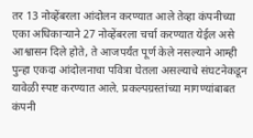तर 13 नोव्हेंबरला आंदोलन करण्यात आले तेव्हा कंपनीच्या एका अधिकार्‍याने 27 नोव्हेंबरला चर्चा करण्यात येईल असे आश्वासन दिले होते, ते आजपर्यंत पूर्ण केले नसल्याने आम्ही पुन्हा एकदा आंदोलनाचा पवित्रा घेतला असल्याचे संघटनेकडून यावेळी स्पष्ट करण्यात आले. प्रकल्पग्रस्तांच्या मागण्यांबाबत कंपनी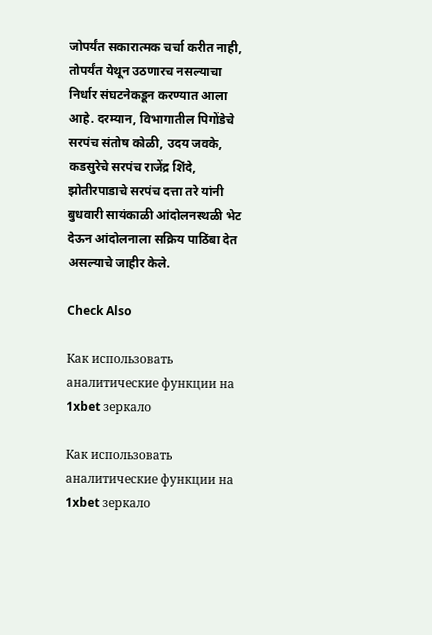जोपर्यंत सकारात्मक चर्चा करीत नाही, तोपर्यंत येथून उठणारच नसल्याचा निर्धार संघटनेकडून करण्यात आला आहे. दरम्यान, विभागातील पिगोंडेचे सरपंच संतोष कोळी, उदय जवके, कडसुरेचे सरपंच राजेंद्र शिंदे, झोतीरपाडाचे सरपंच दत्ता तरे यांनी बुधवारी सायंकाळी आंदोलनस्थळी भेट देऊन आंदोलनाला सक्रिय पाठिंबा देत असल्याचे जाहीर केले.

Check Also

Как использовать аналитические функции на 1xbet зеркало

Как использовать аналитические функции на 1xbet зеркало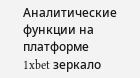Аналитические функции на платформе 1xbet зеркало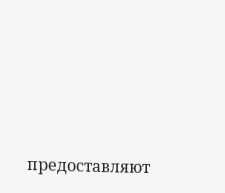предоставляют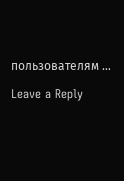пользователям …

Leave a Reply